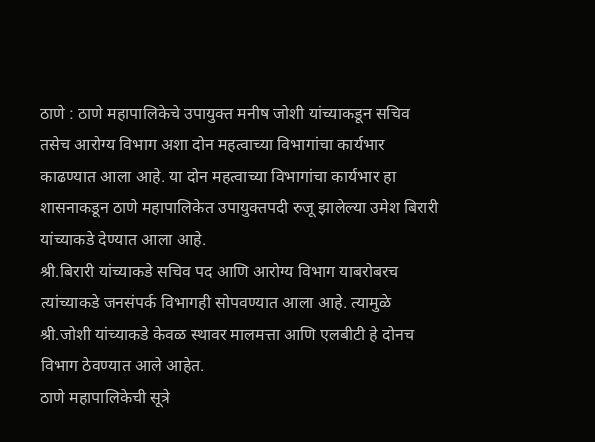ठाणे : ठाणे महापालिकेचे उपायुक्त मनीष जोशी यांच्याकडून सचिव तसेच आरोग्य विभाग अशा दोन महत्वाच्या विभागांचा कार्यभार काढण्यात आला आहे. या दोन महत्वाच्या विभागांचा कार्यभार हा शासनाकडून ठाणे महापालिकेत उपायुक्तपदी रुजू झालेल्या उमेश बिरारी यांच्याकडे देण्यात आला आहे.
श्री.बिरारी यांच्याकडे सचिव पद आणि आरोग्य विभाग याबरोबरच त्यांच्याकडे जनसंपर्क विभागही सोपवण्यात आला आहे. त्यामुळे श्री.जोशी यांच्याकडे केवळ स्थावर मालमत्ता आणि एलबीटी हे दोनच विभाग ठेवण्यात आले आहेत.
ठाणे महापालिकेची सूत्रे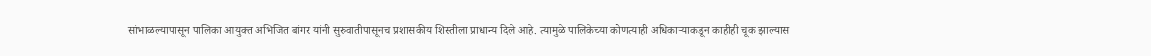सांभाळल्यापासून पालिका आयुक्त अभिजित बांगर यांनी सुरुवातीपासूनच प्रशासकीय शिस्तीला प्राधान्य दिले आहे. त्यामुळे पालिकेच्या कोणत्याही अधिकाऱ्याकडून काहीही चूक झाल्यास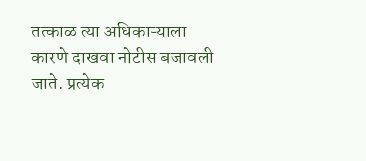तत्काळ त्या अधिकाऱ्याला कारणे दाखवा नोटीस बजावली जाते. प्रत्येक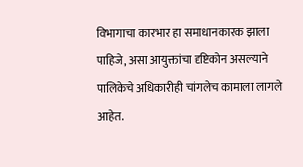विभागाचा कारभार हा समाधानकारक झाला पाहिजे, असा आयुक्तांचा दृष्टिकोन असल्याने पालिकेचे अधिकारीही चांगलेच कामाला लागले आहेत.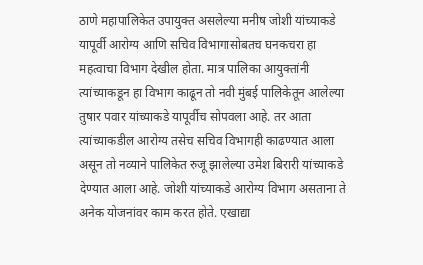ठाणे महापालिकेत उपायुक्त असलेल्या मनीष जोशी यांच्याकडे यापूर्वी आरोग्य आणि सचिव विभागासोबतच घनकचरा हा महत्वाचा विभाग देखील होता. मात्र पालिका आयुक्तांनी त्यांच्याकडून हा विभाग काढून तो नवी मुंबई पालिकेतून आलेल्या तुषार पवार यांच्याकडे यापूर्वीच सोपवला आहे. तर आता त्यांच्याकडील आरोग्य तसेच सचिव विभागही काढण्यात आला असून तो नव्याने पालिकेत रुजू झालेल्या उमेश बिरारी यांच्याकडे देण्यात आला आहे. जोशी यांच्याकडे आरोग्य विभाग असताना ते अनेक योजनांवर काम करत होते. एखाद्या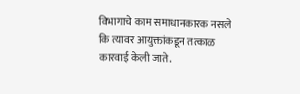विभागाचे काम समाधानकारक नसले कि त्यावर आयुक्तांकडून तत्काळ कारवाई केली जाते.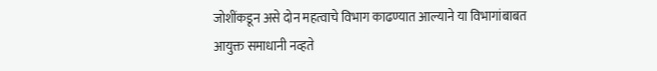जोशींकडून असे दोन महत्वाचे विभाग काढण्यात आल्याने या विभागांबाबत आयुक्त समाधानी नव्हते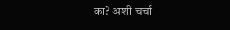का? अशी चर्चा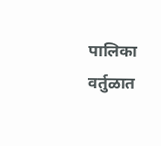पालिका वर्तुळात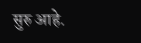सुरु आहे.